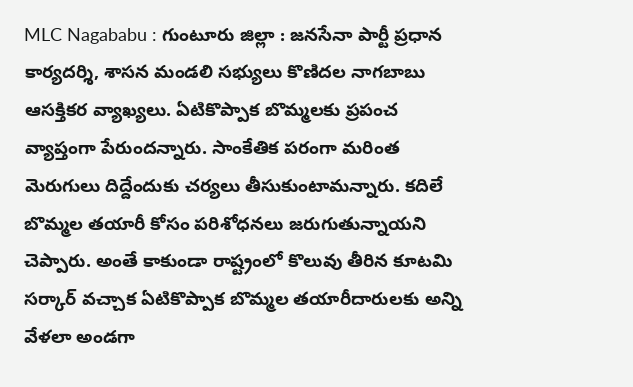MLC Nagababu : గుంటూరు జిల్లా : జనసేనా పార్టీ ప్రధాన కార్యదర్శి, శాసన మండలి సభ్యులు కొణిదల నాగబాబు ఆసక్తికర వ్యాఖ్యలు. ఏటికొప్పాక బొమ్మలకు ప్రపంచ వ్యాప్తంగా పేరుందన్నారు. సాంకేతిక పరంగా మరింత మెరుగులు దిద్దేందుకు చర్యలు తీసుకుంటామన్నారు. కదిలే బొమ్మల తయారీ కోసం పరిశోధనలు జరుగుతున్నాయని చెప్పారు. అంతే కాకుండా రాష్ట్రంలో కొలువు తీరిన కూటమి సర్కార్ వచ్చాక ఏటికొప్పాక బొమ్మల తయారీదారులకు అన్ని వేళలా అండగా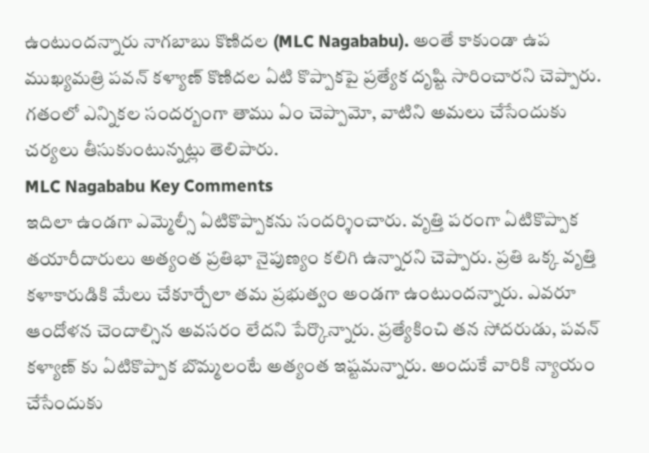ఉంటుందన్నారు నాగబాబు కొణిదల (MLC Nagababu). అంతే కాకుండా ఉప ముఖ్యమత్రి పవన్ కళ్యాణ్ కొణిదల ఏటి కొప్పాకపై ప్రత్యేక దృష్టి సారించారని చెప్పారు. గతంలో ఎన్నికల సందర్బంగా తాము ఏం చెప్పామో, వాటిని అమలు చేసేందుకు చర్యలు తీసుకుంటున్నట్లు తెలిపారు.
MLC Nagababu Key Comments
ఇదిలా ఉండగా ఎమ్మెల్సీ ఏటికొప్పాకను సందర్శించారు. వృత్తి పరంగా ఏటికొప్పాక తయారీదారులు అత్యంత ప్రతిభా నైపుణ్యం కలిగి ఉన్నారని చెప్పారు. ప్రతి ఒక్క వృత్తి కళాకారుడికి మేలు చేకూర్చేలా తమ ప్రభుత్వం అండగా ఉంటుందన్నారు. ఎవరూ ఆందోళన చెందాల్సిన అవసరం లేదని పేర్కొన్నారు. ప్రత్యేకించి తన సోదరుడు, పవన్ కళ్యాణ్ కు ఏటికొప్పాక బొమ్మలంటే అత్యంత ఇష్టమన్నారు. అందుకే వారికి న్యాయం చేసేందుకు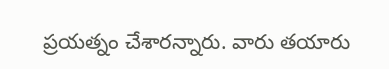ప్రయత్నం చేశారన్నారు. వారు తయారు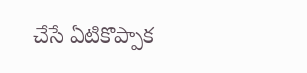చేసే ఏటికొప్పాక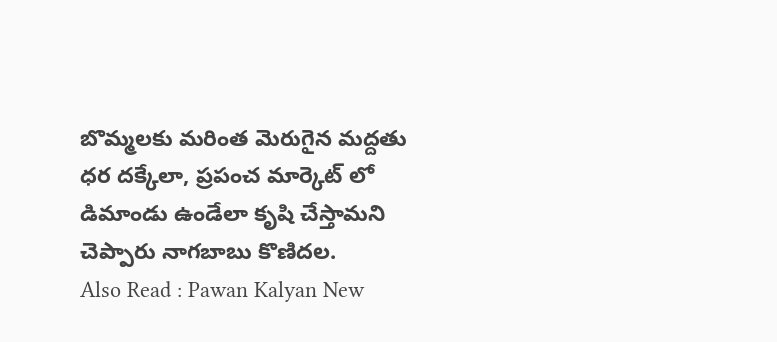బొమ్మలకు మరింత మెరుగైన మద్దతు ధర దక్కేలా, ప్రపంచ మార్కెట్ లో డిమాండు ఉండేలా కృషి చేస్తామని చెప్పారు నాగబాబు కొణిదల.
Also Read : Pawan Kalyan New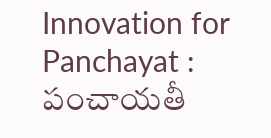Innovation for Panchayat : పంచాయతీ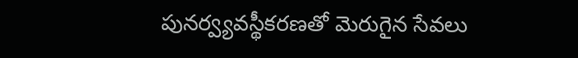పునర్వ్యవస్థీకరణతో మెరుగైన సేవలు